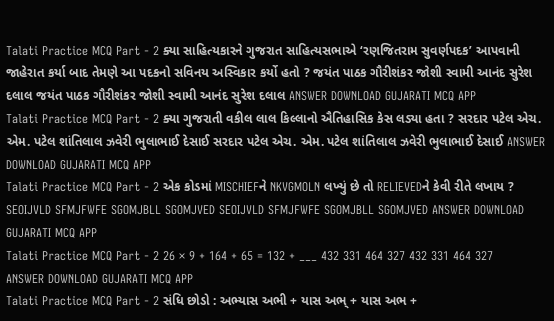Talati Practice MCQ Part - 2 ક્યા સાહિત્યકારને ગુજરાત સાહિત્યસભાએ ‘રણજિતરામ સુવર્ણપદક’ આપવાની જાહેરાત કર્યા બાદ તેમણે આ પદકનો સવિનય અસ્વિકાર કર્યો હતો ? જયંત પાઠક ગૌરીશંકર જોશી સ્વામી આનંદ સુરેશ દલાલ જયંત પાઠક ગૌરીશંકર જોશી સ્વામી આનંદ સુરેશ દલાલ ANSWER DOWNLOAD GUJARATI MCQ APP
Talati Practice MCQ Part - 2 ક્યા ગુજરાતી વકીલ લાલ કિલ્લાનો ઐતિહાસિક કેસ લડ્યા હતા ? સરદાર પટેલ એચ. એમ. પટેલ શાંતિલાલ ઝવેરી ભુલાભાઈ દેસાઈ સરદાર પટેલ એચ. એમ. પટેલ શાંતિલાલ ઝવેરી ભુલાભાઈ દેસાઈ ANSWER DOWNLOAD GUJARATI MCQ APP
Talati Practice MCQ Part - 2 એક કોડમાં MISCHIEFને NKVGMOLN લખ્યું છે તો RELIEVEDને કેવી રીતે લખાય ? SEOIJVLD SFMJFWFE SGOMJBLL SGOMJVED SEOIJVLD SFMJFWFE SGOMJBLL SGOMJVED ANSWER DOWNLOAD GUJARATI MCQ APP
Talati Practice MCQ Part - 2 26 × 9 + 164 + 65 = 132 + ___ 432 331 464 327 432 331 464 327 ANSWER DOWNLOAD GUJARATI MCQ APP
Talati Practice MCQ Part - 2 સંધિ છોડો : અભ્યાસ અભી + યાસ અભ્ + યાસ અભ +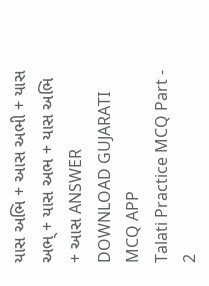યાસ અભિ + આસ અભી + યાસ અભ્ + યાસ અભ + યાસ અભિ + આસ ANSWER DOWNLOAD GUJARATI MCQ APP
Talati Practice MCQ Part - 2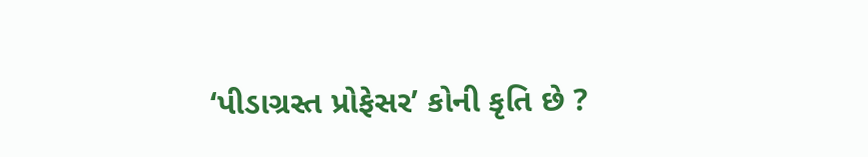‘પીડાગ્રસ્ત પ્રોફેસર’ કોની કૃતિ છે ?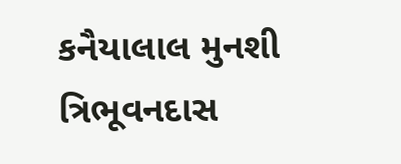કનૈયાલાલ મુનશી ત્રિભૂવનદાસ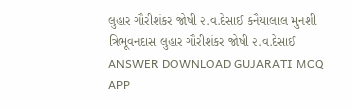લુહાર ગૌરીશંકર જોષી ૨.વ.દેસાઈ કનૈયાલાલ મુનશી ત્રિભૂવનદાસ લુહાર ગૌરીશંકર જોષી ૨.વ.દેસાઈ ANSWER DOWNLOAD GUJARATI MCQ APP